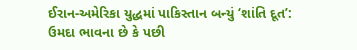ઈરાન-અમેરિકા યુદ્ધમાં પાકિસ્તાન બન્યું ‘શાંતિ દૂત’: ઉમદા ભાવના છે કે પછી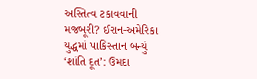અસ્તિત્વ ટકાવવાની મજબૂરી? ઈરાન-અમેરિકા યુદ્ધમાં પાકિસ્તાન બન્યું ‘શાંતિ દૂત’: ઉમદા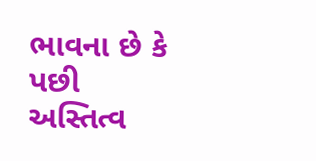ભાવના છે કે પછી અસ્તિત્વ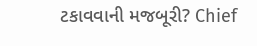ટકાવવાની મજબૂરી? Chief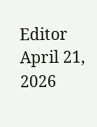Editor April 21, 2026